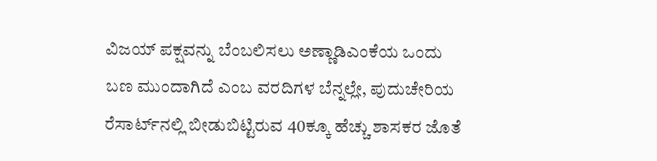ವಿಜಯ್‌ ಪಕ್ಷವನ್ನು ಬೆಂಬಲಿಸಲು ಅಣ್ಣಾಡಿಎಂಕೆಯ ಒಂದು ಬಣ ಮುಂದಾಗಿದೆ ಎಂಬ ವರದಿಗಳ ಬೆನ್ನಲ್ಲೇ, ಪುದುಚೇರಿಯ ರೆಸಾರ್ಟ್‌ನಲ್ಲಿ ಬೀಡುಬಿಟ್ಟಿರುವ 40ಕ್ಕೂ ಹೆಚ್ಚು ಶಾಸಕರ ಜೊತೆ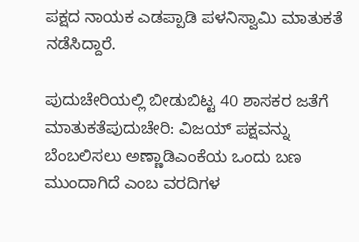ಪಕ್ಷದ ನಾಯಕ ಎಡಪ್ಪಾಡಿ ಪಳನಿಸ್ವಾಮಿ ಮಾತುಕತೆ ನಡೆಸಿದ್ದಾರೆ.

ಪುದುಚೇರಿಯಲ್ಲಿ ಬೀಡುಬಿಟ್ಟ 40 ಶಾಸಕರ ಜತೆಗೆ ಮಾತುಕತೆಪುದುಚೇರಿ: ವಿಜಯ್‌ ಪಕ್ಷವನ್ನು ಬೆಂಬಲಿಸಲು ಅಣ್ಣಾಡಿಎಂಕೆಯ ಒಂದು ಬಣ ಮುಂದಾಗಿದೆ ಎಂಬ ವರದಿಗಳ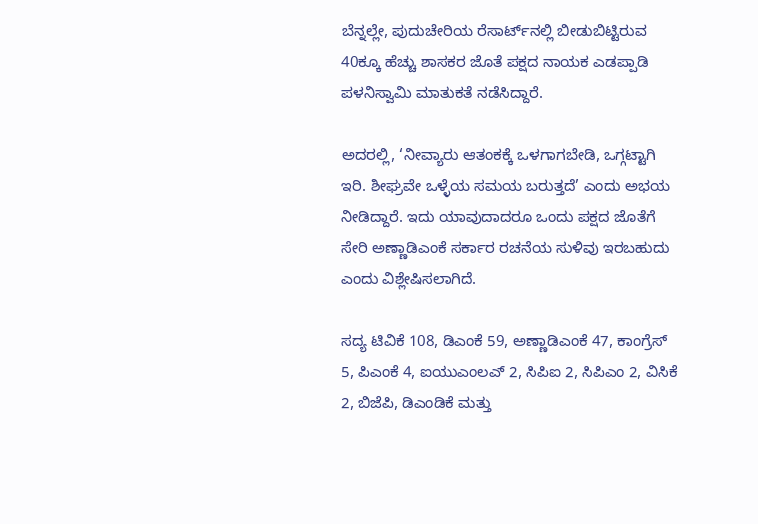ಬೆನ್ನಲ್ಲೇ, ಪುದುಚೇರಿಯ ರೆಸಾರ್ಟ್‌ನಲ್ಲಿ ಬೀಡುಬಿಟ್ಟಿರುವ 40ಕ್ಕೂ ಹೆಚ್ಚು ಶಾಸಕರ ಜೊತೆ ಪಕ್ಷದ ನಾಯಕ ಎಡಪ್ಪಾಡಿ ಪಳನಿಸ್ವಾಮಿ ಮಾತುಕತೆ ನಡೆಸಿದ್ದಾರೆ.

ಅದರಲ್ಲಿ, ‘ನೀವ್ಯಾರು ಆತಂಕಕ್ಕೆ ಒಳಗಾಗಬೇಡಿ, ಒಗ್ಗಟ್ಟಾಗಿ ಇರಿ. ಶೀಘ್ರವೇ ಒಳ್ಳೆಯ ಸಮಯ ಬರುತ್ತದೆ’ ಎಂದು ಅಭಯ ನೀಡಿದ್ದಾರೆ. ಇದು ಯಾವುದಾದರೂ ಒಂದು ಪಕ್ಷದ ಜೊತೆಗೆ ಸೇರಿ ಅಣ್ಣಾಡಿಎಂಕೆ ಸರ್ಕಾರ ರಚನೆಯ ಸುಳಿವು ಇರಬಹುದು ಎಂದು ವಿಶ್ಲೇಷಿಸಲಾಗಿದೆ.

ಸದ್ಯ ಟಿವಿಕೆ 108, ಡಿಎಂಕೆ 59, ಅಣ್ಣಾಡಿಎಂಕೆ 47, ಕಾಂಗ್ರೆಸ್‌ 5, ಪಿಎಂಕೆ 4, ಐಯುಎಂಲಎ್‌ 2, ಸಿಪಿಐ 2, ಸಿಪಿಎಂ 2, ವಿಸಿಕೆ 2, ಬಿಜೆಪಿ, ಡಿಎಂಡಿಕೆ ಮತ್ತು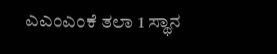ಎಎಂಎಂಕೆ ತಲಾ 1 ಸ್ಥಾನ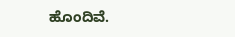ಹೊಂದಿವೆ.